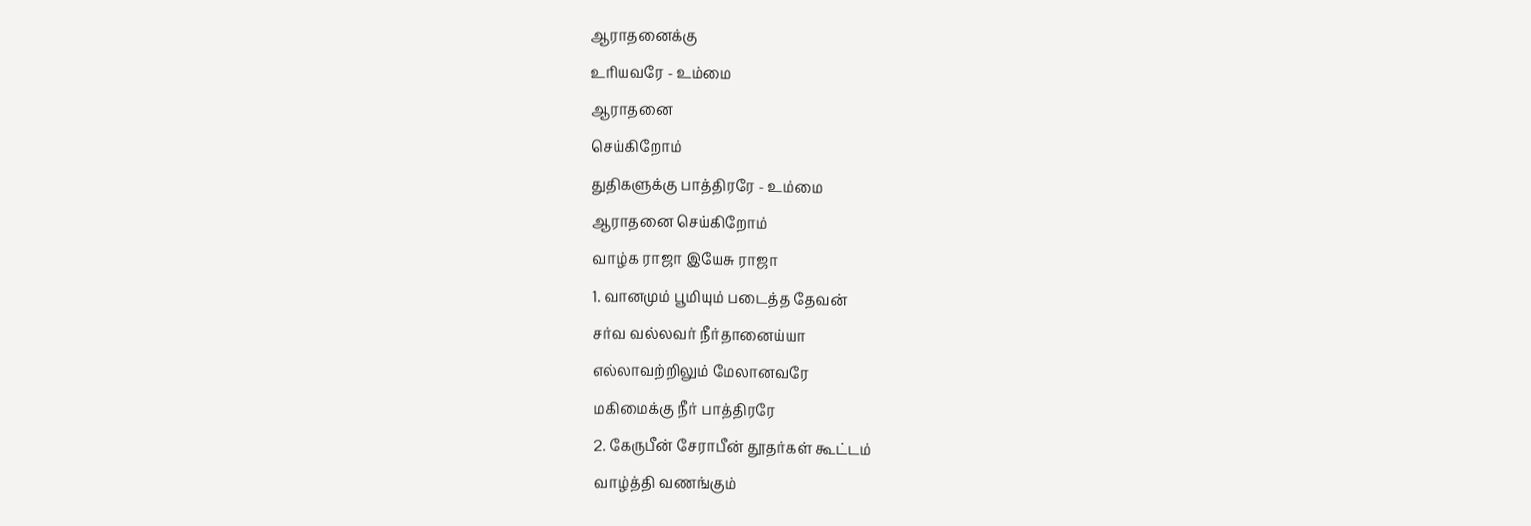ஆராதனைக்கு
உரியவரே - உம்மை
ஆராதனை
செய்கிறோம்
துதிகளுக்கு பாத்திரரே - உம்மை
ஆராதனை செய்கிறோம்
வாழ்க ராஜா இயேசு ராஜா
1. வானமும் பூமியும் படைத்த தேவன்
சர்வ வல்லவர் நீர்தானைய்யா
எல்லாவற்றிலும் மேலானவரே
மகிமைக்கு நீர் பாத்திரரே
2. கேருபீன் சேராபீன் தூதர்கள் கூட்டம்
வாழ்த்தி வணங்கும்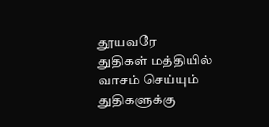தூயவரே
துதிகள் மத்தியில் வாசம் செய்யும்
துதிகளுக்கு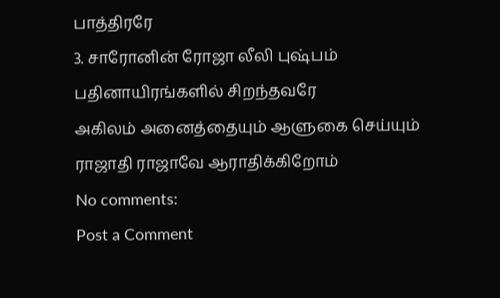பாத்திரரே
3. சாரோனின் ரோஜா லீலி புஷ்பம்
பதினாயிரங்களில் சிறந்தவரே
அகிலம் அனைத்தையும் ஆளுகை செய்யும்
ராஜாதி ராஜாவே ஆராதிக்கிறோம்
No comments:
Post a Comment